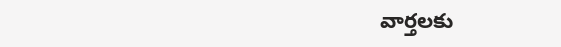వార్తలకు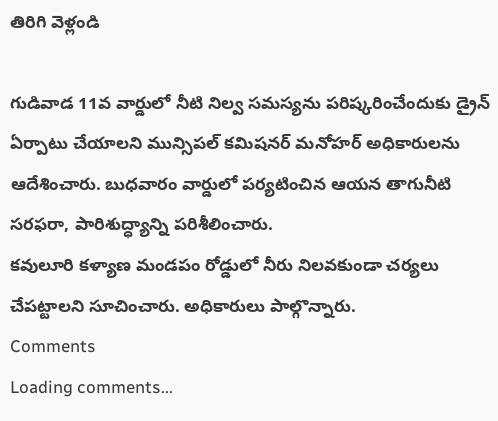తిరిగి వెళ్లండి

గుడివాడ 11వ వార్డులో నీటి నిల్వ సమస్యను పరిష్కరించేందుకు డ్రైన్ ఏర్పాటు చేయాలని మున్సిపల్ కమిషనర్ మనోహర్ అధికారులను ఆదేశించారు. బుధవారం వార్డులో పర్యటించిన ఆయన తాగునీటి సరఫరా, పారిశుద్ధ్యాన్ని పరిశీలించారు.
కవులూరి కళ్యాణ మండపం రోడ్డులో నీరు నిలవకుండా చర్యలు చేపట్టాలని సూచించారు. అధికారులు పాల్గొన్నారు.
Comments
Loading comments...